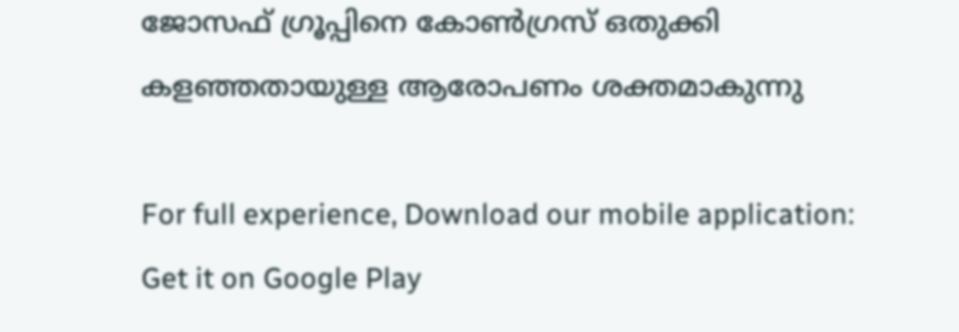ജോസഫ് ഗ്രൂപ്പിനെ കോണ്‍ഗ്രസ് ഒതുക്കി കളഞ്ഞതായുള്ള ആരോപണം ശക്തമാകുന്നു

For full experience, Download our mobile application:
Get it on Google Play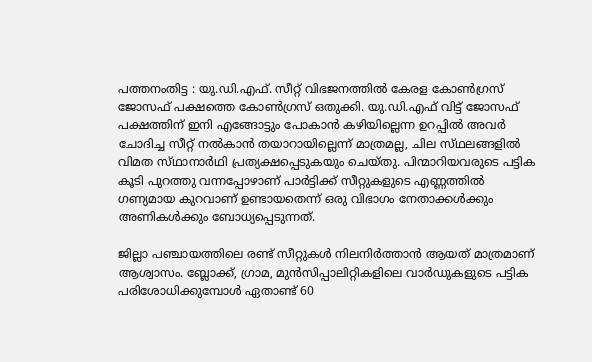പത്തനംതിട്ട : യു.ഡി.എഫ്‌. സീറ്റ്‌ വിഭജനത്തില്‍ കേരള കോണ്‍ഗ്രസ്‌ ജോസഫ്‌ പക്ഷത്തെ കോണ്‍ഗ്രസ്‌ ഒതുക്കി. യു.ഡി.എഫ്‌ വിട്ട്‌ ജോസഫ്‌ പക്ഷത്തിന്‌ ഇനി എങ്ങോട്ടും പോകാന്‍ കഴിയില്ലെന്ന ഉറപ്പില്‍ അവര്‍ ചോദിച്ച സീറ്റ്‌ നല്‍കാന്‍ തയാറായില്ലെന്ന്‌ മാത്രമല്ല, ചില സ്‌ഥലങ്ങളില്‍ വിമത സ്‌ഥാനാര്‍ഥി പ്രത്യക്ഷപ്പെടുകയും ചെയ്‌തു. പിന്മാറിയവരുടെ പട്ടിക കൂടി പുറത്തു വന്നപ്പോഴാണ്‌ പാര്‍ട്ടിക്ക്‌ സീറ്റുകളുടെ എണ്ണത്തില്‍ ഗണ്യമായ കുറവാണ്‌ ഉണ്ടായതെന്ന്‌ ഒരു വിഭാഗം നേതാക്കള്‍ക്കും അണികള്‍ക്കും ബോധ്യപ്പെടുന്നത്‌.

ജില്ലാ പഞ്ചായത്തിലെ രണ്ട്‌ സീറ്റുകള്‍ നിലനിര്‍ത്താന്‍ ആയത്‌ മാത്രമാണ്‌ ആശ്വാസം. ബ്ലോക്ക്‌, ഗ്രാമ, മുന്‍സിപ്പാലിറ്റികളിലെ വാര്‍ഡുകളുടെ പട്ടിക പരിശോധിക്കുമ്പോള്‍ ഏതാണ്ട്‌ 60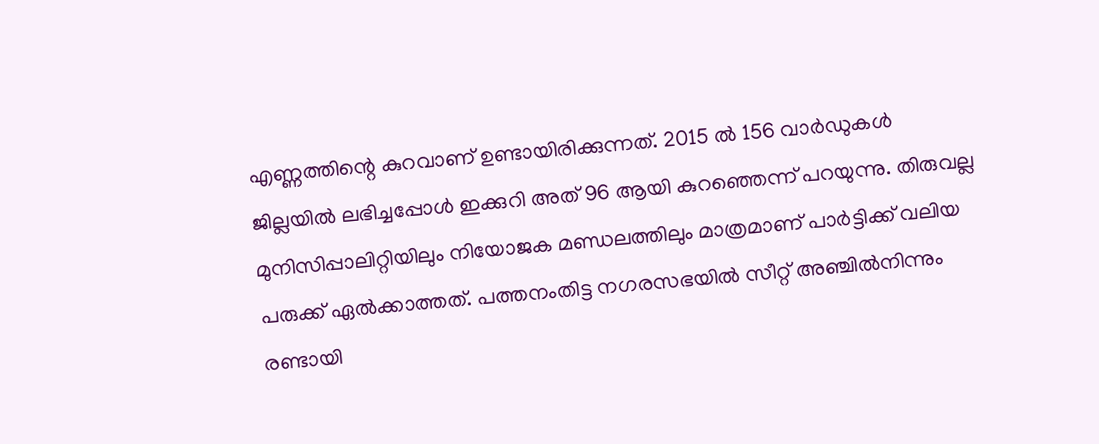എണ്ണത്തിന്റെ കുറവാണ്‌ ഉണ്ടായിരിക്കുന്നത്‌. 2015 ല്‍ 156 വാര്‍ഡുകള്‍ ജില്ലയില്‍ ലഭിച്ചപ്പോള്‍ ഇക്കുറി അത്‌ 96 ആയി കുറഞ്ഞെന്ന്‌ പറയുന്നു. തിരുവല്ല മുനിസിപ്പാലിറ്റിയിലും നിയോജക മണ്ഡലത്തിലും മാത്രമാണ്‌ പാര്‍ട്ടിക്ക്‌ വലിയ പരുക്ക്‌ ഏല്‍ക്കാത്തത്‌. പത്തനംതിട്ട നഗരസഭയില്‍ സീറ്റ്‌ അഞ്ചില്‍നിന്നും രണ്ടായി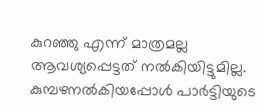കുറഞ്ഞു എന്ന്‌ മാത്രമല്ല ആവശ്യപ്പെട്ടത്‌ നല്‍കിയിട്ടുമില്ല. കുമ്പഴനല്‍കിയപ്പോള്‍ പാര്‍ട്ടിയുടെ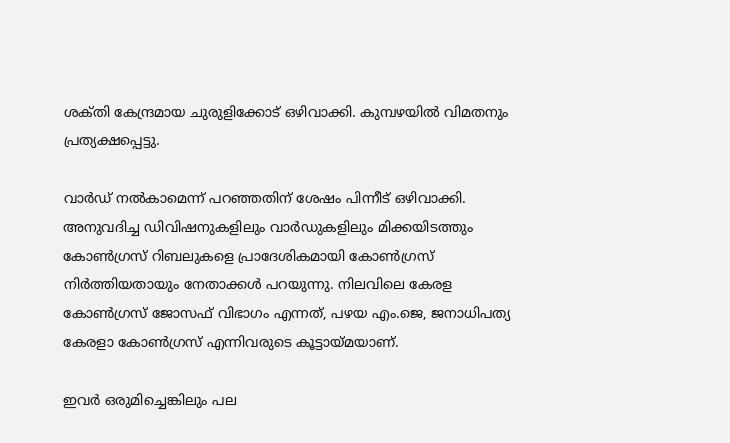ശക്‌തി കേന്ദ്രമായ ചുരുളിക്കോട്‌ ഒഴിവാക്കി. കുമ്പഴയില്‍ വിമതനും പ്രത്യക്ഷപ്പെട്ടു.

വാര്‍ഡ്‌ നല്‍കാമെന്ന്‌ പറഞ്ഞതിന്‌ ശേഷം പിന്നീട്‌ ഒഴിവാക്കി. അനുവദിച്ച ഡിവിഷനുകളിലും വാര്‍ഡുകളിലും മിക്കയിടത്തും കോണ്‍ഗ്രസ്‌ റിബലുകളെ പ്രാദേശികമായി കോണ്‍ഗ്രസ്‌ നിര്‍ത്തിയതായും നേതാക്കള്‍ പറയുന്നു. നിലവിലെ കേരള കോണ്‍ഗ്രസ്‌ ജോസഫ്‌ വിഭാഗം എന്നത്‌, പഴയ എം.ജെ, ജനാധിപത്യ കേരളാ കോണ്‍ഗ്രസ്‌ എന്നിവരുടെ കൂട്ടായ്‌മയാണ്‌.

ഇവര്‍ ഒരുമിച്ചെങ്കിലും പല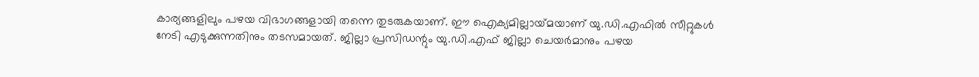കാര്യങ്ങളിലും പഴയ വിഭാഗങ്ങളായി തന്നെ തുടരുകയാണ്‌. ഈ ഐക്യമില്ലായ്‌മയാണ്‌ യു.ഡി.എഫില്‍ സീറ്റുകള്‍ നേടി എടുക്കുന്നതിനും തടസമായത്‌. ജില്ലാ പ്രസിഡന്റും യു.ഡി.എഫ്‌ ജില്ലാ ചെയര്‍മാനും പഴയ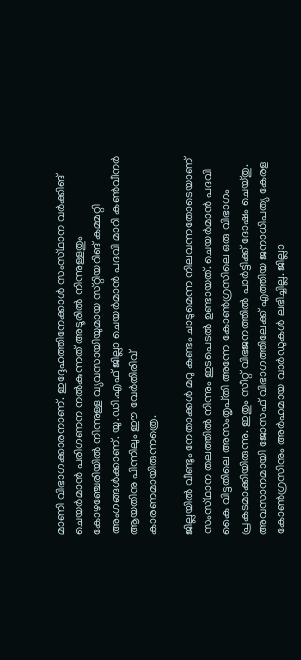മാണി വിഭാഗക്കാരനാണ്‌. ഇദ്ദേഹത്തിനേക്കാള്‍ സംസ്‌ഥാന വര്‍ക്കിങ്‌ ചെയര്‍മാന്‍ പരിഗണന നല്‍കുന്നത്‌ അടൂരില്‍ നിന്നുള്ളതും കോഴഞ്ചേരിയില്‍ നിന്നുള്ള വ്യവസായിയുമായ സ്‌റ്റിയറിങ്‌ കമ്മറ്റി അംഗങ്ങള്‍ക്കാണ്‌. യു.ഡി.എഫ്‌ ജില്ലാ ചെയര്‍മാന്‍ പദവി മാറി കണ്‍വീനര്‍ ആയതിനു പിന്നിലും ഈ വേര്‍തിരിവ്‌
കാരണമായിരുന്നത്രെ.

ജില്ലയില്‍ വീണ്ടും നേതാക്കള്‍ മറു കണ്ടം ചാടുമെന്ന നിലവന്നതോടെയാണ്‌ സംസ്‌ഥാന തലത്തില്‍ നിന്നും ഇടപെടല്‍ ഉണ്ടായത്‌. ചെയര്‍മാന്‍ പദവി കൈ വിട്ടതിലെ അസംതൃപ്‌തി അന്നേ കോണ്‍ഗ്രസിലെ ഒരു വിഭാഗം പ്രകടമാക്കിയിരുന്നു. ഇതും സീറ്റ്‌ വിഭജനത്തില്‍ പാര്‍ട്ടിക്ക്‌ ദോഷം ചെയ്‌തു. അവസാനമായി ജോസഫ്‌ വിഭാഗത്തിലേക്ക്‌ എത്തിയ ജനാധിപത്യ കേരള കോണ്‍ഗ്രസിനും അര്‍ഹമായ വാര്‍ഡുകള്‍ ലഭിച്ചില്ല. ജില്ലാ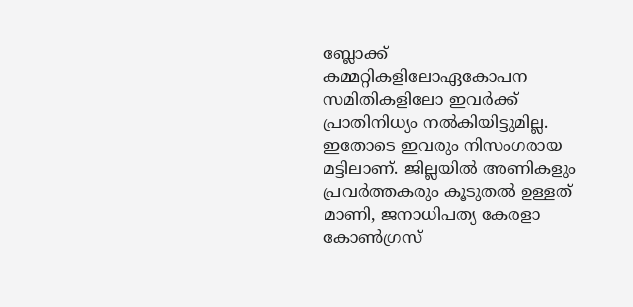ബ്ലോക്ക്‌ കമ്മറ്റികളിലോഏകോപന സമിതികളിലോ ഇവര്‍ക്ക്‌ പ്രാതിനിധ്യം നല്‍കിയിട്ടുമില്ല.
ഇതോടെ ഇവരും നിസംഗരായ മട്ടിലാണ്‌. ജില്ലയില്‍ അണികളും പ്രവര്‍ത്തകരും കൂടുതല്‍ ഉള്ളത്‌ മാണി, ജനാധിപത്യ കേരളാ കോണ്‍ഗ്രസ്‌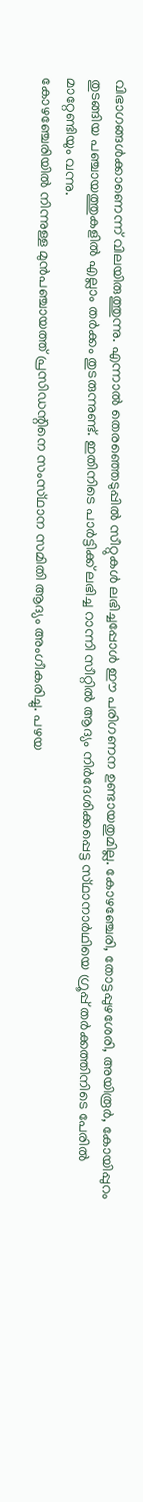വിഭാഗങ്ങള്‍ക്കാണെന്ന്‌ വിലയിരുത്തുന്നു. എന്നാല്‍ തെരഞ്ഞെടുപ്പില്‍ സീറ്റുകള്‍ ലഭിച്ചപ്പോള്‍ ഈ പരിഗണന ഉണ്ടായതുമില്ല. കോഴഞ്ചേരി, തോട്ടപ്പുഴശേരി, അയിരൂര്‍, കോയിപ്പുറം തുടങ്ങിയ പഞ്ചായത്തുകളില്‍ എല്ലാം തര്‍ക്കം തുടരുന്നുണ്ട്‌. ഇതിനിടെ പാര്‍ട്ടിക്ക്‌ ലഭിച്ച റാന്നി സീറ്റില്‍ ആദ്യം നിര്‍ദേശിക്കപ്പെട്ട സ്‌ഥാനാര്‍ഥിയെ ഗ്രൂപ്പ്‌ തര്‍ക്കത്തിനിടെ പേരില്‍ മാറ്റേണ്ടിയും വന്നു.
കോഴഞ്ചേരിയില്‍ നിന്നുള്ള മുന്‍പഞ്ചായത്ത്‌ പ്രസിഡന്റിനെ സംസ്‌ഥാന സമിതി ആദ്യം അംഗീകരിച്ചു. പഴയ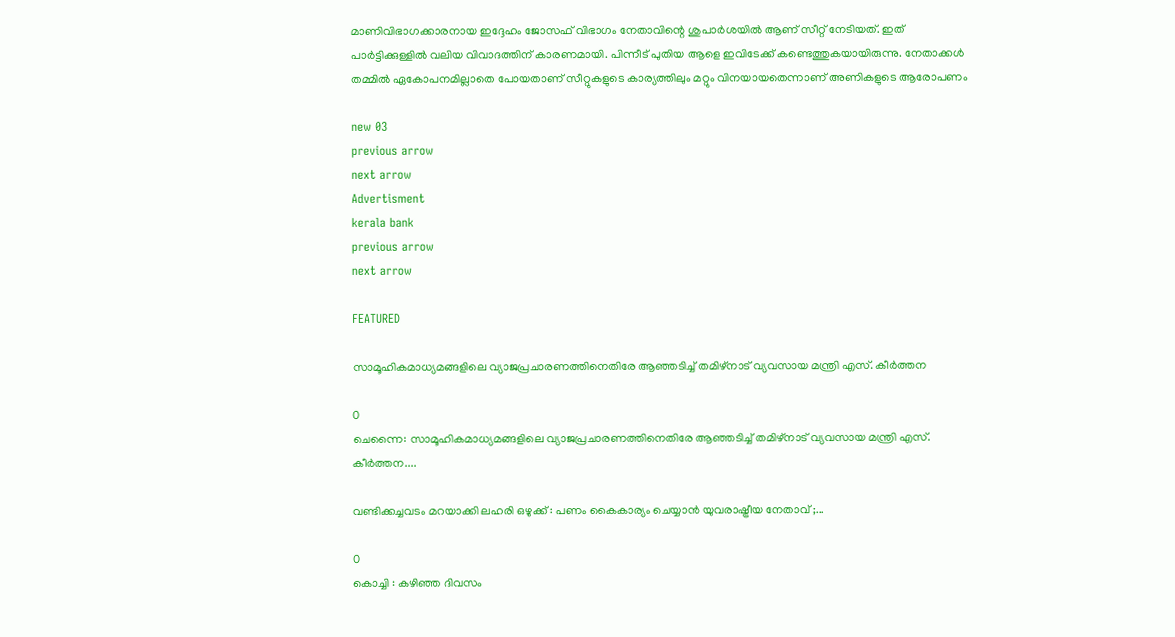മാണിവിഭാഗക്കാരനായ ഇദ്ദേഹം ജോസഫ്‌ വിഭാഗം നേതാവിന്റെ ശുപാര്‍ശയില്‍ ആണ്‌ സീറ്റ്‌ നേടിയത്‌. ഇത്‌ പാര്‍ട്ടിക്കുള്ളില്‍ വലിയ വിവാദത്തിന്‌ കാരണമായി. പിന്നീട്‌ പുതിയ ആളെ ഇവിടേക്ക്‌ കണ്ടെത്തുകയായിരുന്നു. നേതാക്കള്‍ തമ്മില്‍ ഏകോപനമില്ലാതെ പോയതാണ്‌ സീറ്റുകളുടെ കാര്യത്തിലും മറ്റും വിനയായതെന്നാണ്‌ അണികളുടെ ആരോപണം

new 03
previous arrow
next arrow
Advertisment
kerala bank
previous arrow
next arrow

FEATURED

സാമൂഹികമാധ്യമങ്ങളിലെ വ്യാജപ്രചാരണത്തിനെതിരേ ആഞ്ഞടിച്ച് തമിഴ്നാട് വ്യവസായ മന്ത്രി എസ്. കീർത്തന

0
ചെന്നൈ: സാമൂഹികമാധ്യമങ്ങളിലെ വ്യാജപ്രചാരണത്തിനെതിരേ ആഞ്ഞടിച്ച് തമിഴ്നാട് വ്യവസായ മന്ത്രി എസ്. കീർത്തന....

വണ്ടിക്കച്ചവടം മറയാക്കി ലഹരി ഒഴുക്ക് : പണം കൈകാര്യം ചെയ്യാൻ യുവരാഷ്ട്രീയ നേതാവ് ;...

0
കൊച്ചി : കഴിഞ്ഞ ദിവസം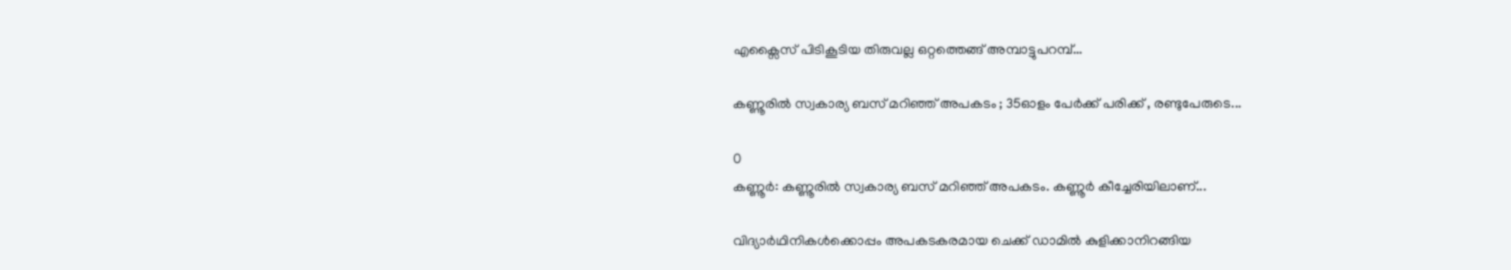എക്സൈസ് പിടികൂടിയ തിരുവല്ല ഒറ്റത്തെങ്ങ് അമ്പാട്ടുപറമ്പ്...

കണ്ണൂരിൽ സ്വകാര്യ ബസ് മറിഞ്ഞ് അപകടം ; 35ഓളം പേർക്ക് പരിക്ക് , രണ്ടുപേരുടെ...

0
കണ്ണൂർ: കണ്ണൂരിൽ സ്വകാര്യ ബസ് മറിഞ്ഞ് അപകടം. കണ്ണൂർ കീച്ചേരിയിലാണ്...

വിദ്യാർഥിനികൾക്കൊപ്പം അപകടകരമായ ചെക്ക് ഡാമിൽ കുളിക്കാനിറങ്ങിയ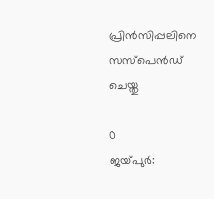പ്രിൻസിപ്പലിനെ സസ്പെൻഡ് ചെയ്തു

0
ജയ്‌പുർ: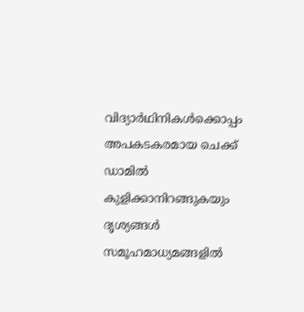വിദ്യാർഥിനികൾക്കൊപ്പം അപകടകരമായ ചെക്ക് ഡാമിൽ കുളിക്കാനിറങ്ങുകയും ദൃശ്യങ്ങൾ സമൂഹമാധ്യമങ്ങളിൽ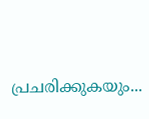പ്രചരിക്കുകയും...